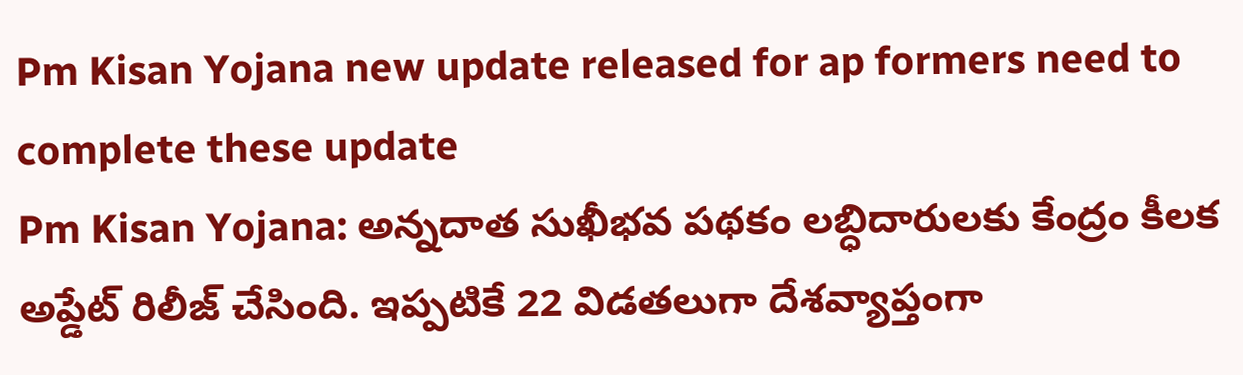Pm Kisan Yojana new update released for ap formers need to complete these update
Pm Kisan Yojana: అన్నదాత సుఖీభవ పథకం లబ్ధిదారులకు కేంద్రం కీలక అప్డేట్ రిలీజ్ చేసింది. ఇప్పటికే 22 విడతలుగా దేశవ్యాప్తంగా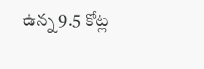ఉన్న 9.5 కోట్ల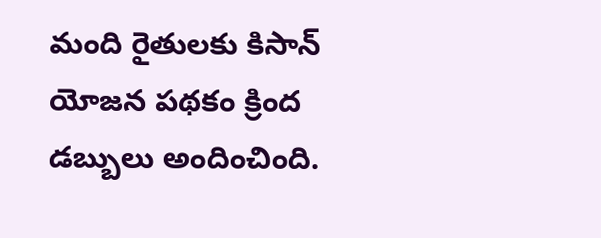మంది రైతులకు కిసాన్ యోజన పథకం క్రింద డబ్బులు అందించింది.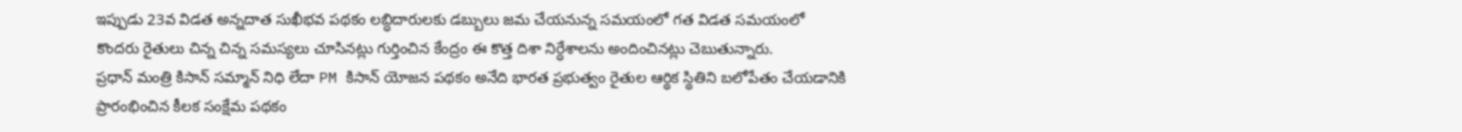ఇప్పుడు 23వ విడత అన్నదాత సుఖీభవ పథకం లబ్ధిదారులకు డబ్బులు జమ చేయనున్న సమయంలో గత విడత సమయంలో కొందరు రైతులు చిన్న చిన్న సమస్యలు చూసినట్లు గుర్తించిన కేంద్రం ఈ కొత్త దిశా నిర్ధేశాలను అందించినట్లు చెబుతున్నారు.
ప్రధాన్ మంత్రి కిసాన్ సమ్మాన్ నిధి లేదా PM కిసాన్ యోజన పథకం అనేది భారత ప్రభుత్వం రైతుల ఆర్థిక స్థితిని బలోపేతం చేయడానికి ప్రారంభించిన కీలక సంక్షేమ పథకం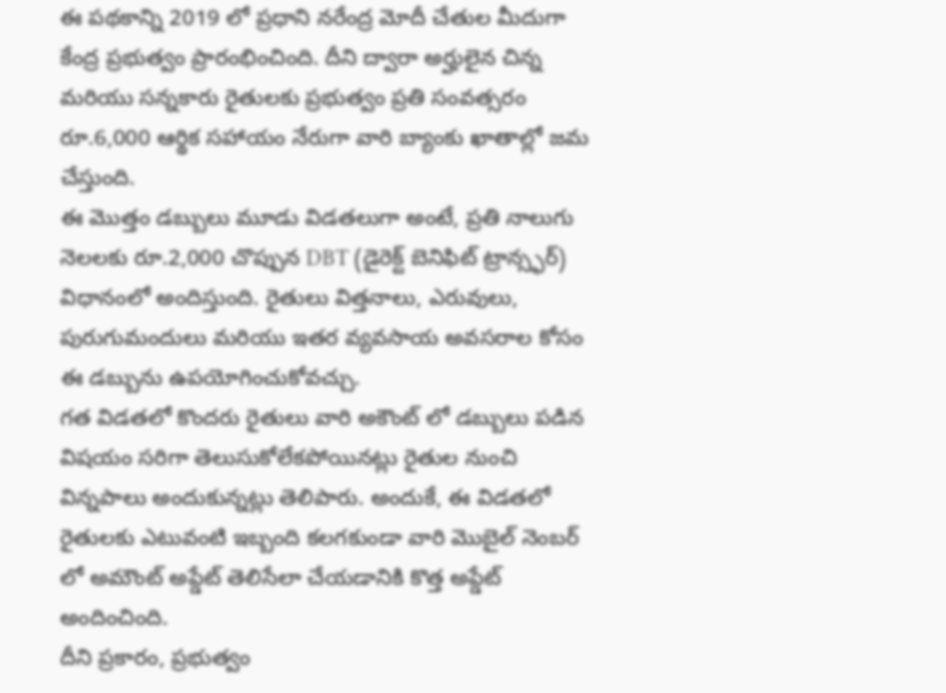ఈ పథకాన్ని 2019 లో ప్రధాని నరేంద్ర మోదీ చేతుల మీదుగా కేంద్ర ప్రభుత్వం ప్రారంభించింది. దీని ద్వారా అర్హులైన చిన్న మరియు సన్నకారు రైతులకు ప్రభుత్వం ప్రతి సంవత్సరం రూ.6,000 ఆర్థిక సహాయం నేరుగా వారి బ్యాంకు ఖాతాల్లో జమ చేస్తుంది.
ఈ మొత్తం డబ్బులు మూడు విడతలుగా అంటే, ప్రతి నాలుగు నెలలకు రూ.2,000 చొప్పున DBT (డైరెక్ట్ బెనిఫిట్ ట్రాన్స్ఫర్) విధానంలో అందిస్తుంది. రైతులు విత్తనాలు, ఎరువులు, పురుగుమందులు మరియు ఇతర వ్యవసాయ అవసరాల కోసం ఈ డబ్బును ఉపయోగించుకోవచ్చు.
గత విడతలో కొందరు రైతులు వారి అకౌంట్ లో డబ్బులు పడిన విషయం సరిగా తెలుసుకోలేకపోయినట్లు రైతుల నుంచి విన్నపాలు అందుకున్నట్లు తెలిపారు. అందుకే, ఈ విడతలో రైతులకు ఎటువంటి ఇబ్బంది కలగకుండా వారి మొబైల్ నెంబర్ లో అమౌంట్ అప్డేట్ తెలిసేలా చేయడానికి కొత్త అప్డేట్ అందించింది.
దీని ప్రకారం, ప్రభుత్వం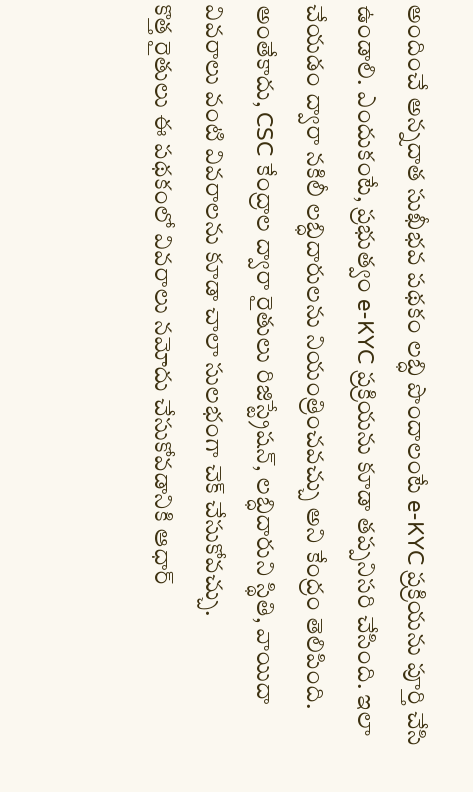అందించే అన్నదాత సుఖీభవ పథకం లబ్ధి పొందాలంటే e-KYC ప్రక్రియను పూర్తి చేసి ఉండాలి. ఎందుకంటే, ప్రభుత్వం e-KYC ప్రక్రియను కూడా తప్పనిసరి చేసింది. ఇలా చేయడం ద్వారా నకిలీ లబ్ధిదారులను నియంత్రించవచ్చు అని కేంద్రం తెలిపింది. అంతేకాదు, CSC కేంద్రాల ద్వారా రైతులు రిజిస్ట్రేషన్, లబ్ధిదారుని స్థితి, వాయిదా వివరాలు వంటి వివరాలను కూడా చాలా సులభంగా చెక్ చేసుకోవచ్చు.
కొత్త రైతులు ఈ పథకంలో వివరాలు నమోదు చేసుకోవడానికి ఆధార్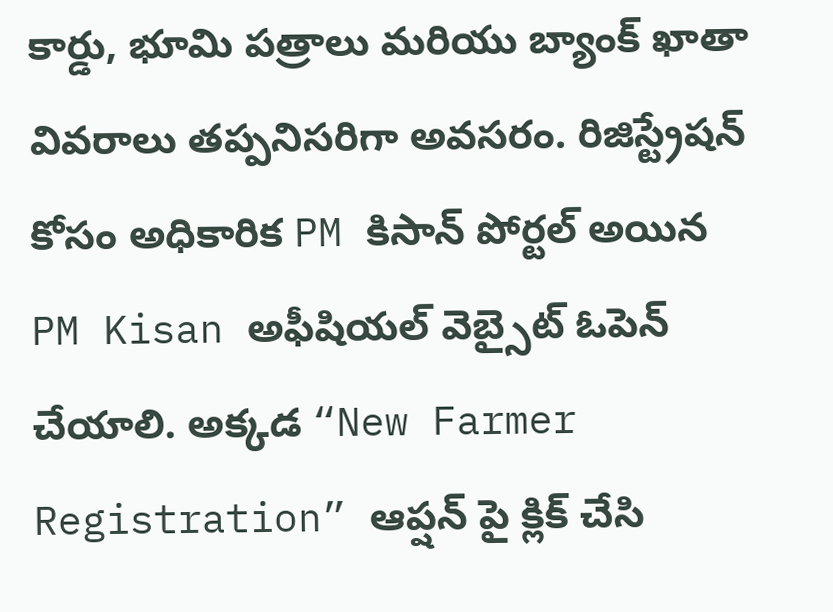కార్డు, భూమి పత్రాలు మరియు బ్యాంక్ ఖాతా వివరాలు తప్పనిసరిగా అవసరం. రిజిస్ట్రేషన్ కోసం అధికారిక PM కిసాన్ పోర్టల్ అయిన PM Kisan అఫీషియల్ వెబ్సైట్ ఓపెన్ చేయాలి. అక్కడ “New Farmer Registration” ఆప్షన్ పై క్లిక్ చేసి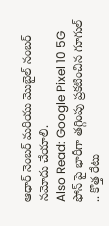ఆధార్ నెంబర్ మరియు మొబైల్ నంబర్ నమోదు చేయాలి.
Also Read: Google Pixel 10 5G ఫోన్ పై భారీగా తగ్గింపు ప్రకటించిన గూగుల్ .. కొత్త రేటు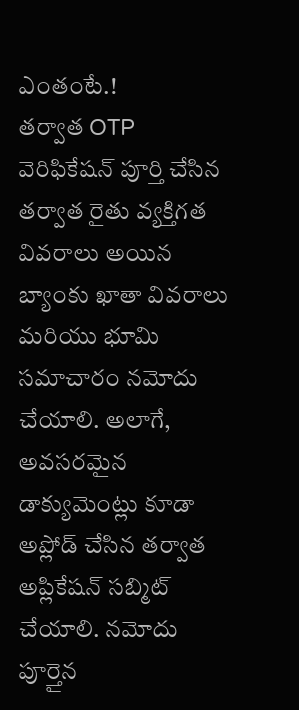ఎంతంటే.!
తర్వాత OTP వెరిఫికేషన్ పూర్తి చేసిన తర్వాత రైతు వ్యక్తిగత వివరాలు అయిన బ్యాంకు ఖాతా వివరాలు మరియు భూమి సమాచారం నమోదు చేయాలి. అలాగే, అవసరమైన డాక్యుమెంట్లు కూడా అప్లోడ్ చేసిన తర్వాత అప్లికేషన్ సబ్మిట్ చేయాలి. నమోదు పూర్తైన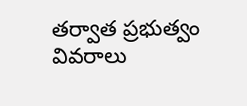తర్వాత ప్రభుత్వం వివరాలు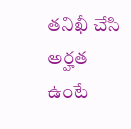తనిఖీ చేసి అర్హత ఉంటే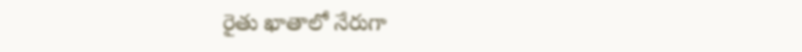రైతు ఖాతాలో నేరుగా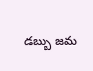డబ్బు జమ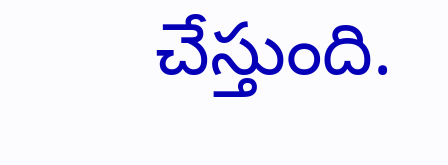చేస్తుంది.